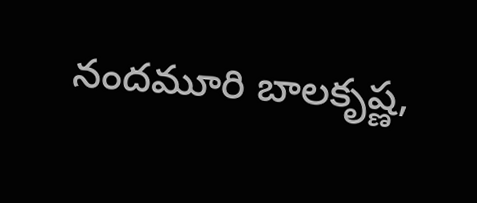నందమూరి బాలకృష్ణ,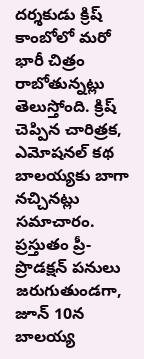దర్శకుడు క్రిష్ కాంబోలో మరో భారీ చిత్రం రాబోతున్నట్లు తెలుస్తోంది. క్రిష్ చెప్పిన చారిత్రక, ఎమోషనల్ కథ బాలయ్యకు బాగా నచ్చినట్లు సమాచారం. ప్రస్తుతం ప్రీ-ప్రొడక్షన్ పనులు జరుగుతుండగా, జూన్ 10న బాలయ్య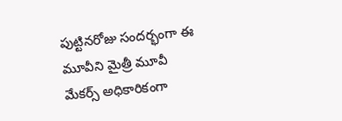పుట్టినరోజు సందర్భంగా ఈ మూవీని మైత్రీ మూవీ మేకర్స్ అధికారికంగా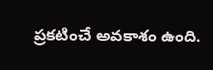ప్రకటించే అవకాశం ఉంది.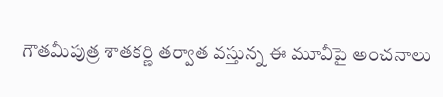గౌతమీపుత్ర శాతకర్ణి తర్వాత వస్తున్న ఈ మూవీపై అంచనాలు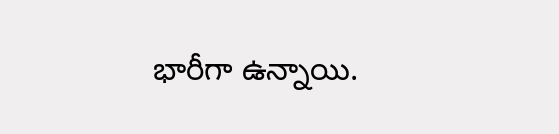భారీగా ఉన్నాయి.